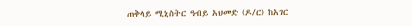ጠቅላይ ሚኒስትር ዓብይ አህመድ (ዶ/ር) ከአገር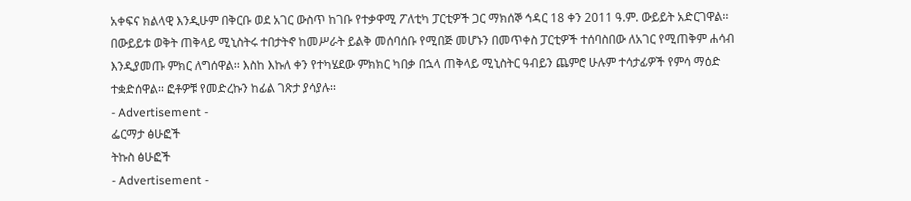አቀፍና ክልላዊ እንዲሁም በቅርቡ ወደ አገር ውስጥ ከገቡ የተቃዋሚ ፖለቲካ ፓርቲዎች ጋር ማክሰኞ ኅዳር 18 ቀን 2011 ዓ.ም. ውይይት አድርገዋል፡፡ በውይይቱ ወቅት ጠቅላይ ሚኒስትሩ ተበታትኖ ከመሥራት ይልቅ መሰባሰቡ የሚበጅ መሆኑን በመጥቀስ ፓርቲዎች ተሰባስበው ለአገር የሚጠቅም ሐሳብ እንዲያመጡ ምክር ለግሰዋል፡፡ እስከ እኩለ ቀን የተካሄደው ምክክር ካበቃ በኋላ ጠቅላይ ሚኒስትር ዓብይን ጨምሮ ሁሉም ተሳታፊዎች የምሳ ማዕድ ተቋድሰዋል፡፡ ፎቶዎቹ የመድረኩን ከፊል ገጽታ ያሳያሉ፡፡
- Advertisement -
ፌርማታ ፅሁፎች
ትኩስ ፅሁፎች
- Advertisement -